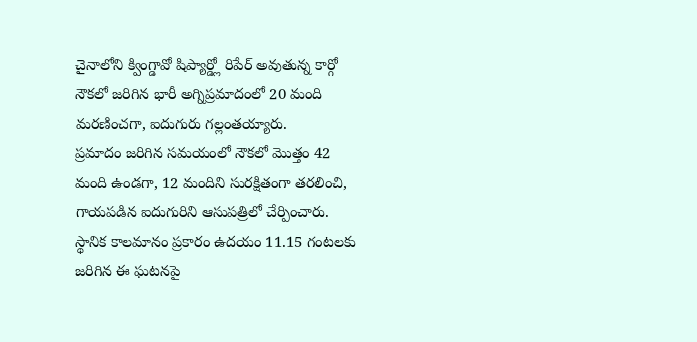చైనాలోని క్వింగ్డావో షిప్యార్డ్లో రిపేర్ అవుతున్న కార్గో నౌకలో జరిగిన భారీ అగ్నిప్రమాదంలో 20 మంది మరణించగా, ఐదుగురు గల్లంతయ్యారు.
ప్రమాదం జరిగిన సమయంలో నౌకలో మొత్తం 42 మంది ఉండగా, 12 మందిని సురక్షితంగా తరలించి, గాయపడిన ఐదుగురిని ఆసుపత్రిలో చేర్పించారు.
స్థానిక కాలమానం ప్రకారం ఉదయం 11.15 గంటలకు జరిగిన ఈ ఘటనపై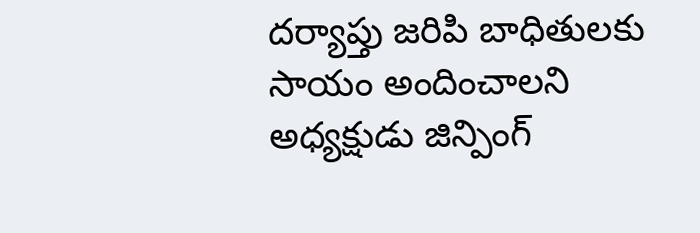దర్యాప్తు జరిపి బాధితులకు సాయం అందించాలని అధ్యక్షుడు జిన్పింగ్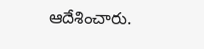ఆదేశించారు.